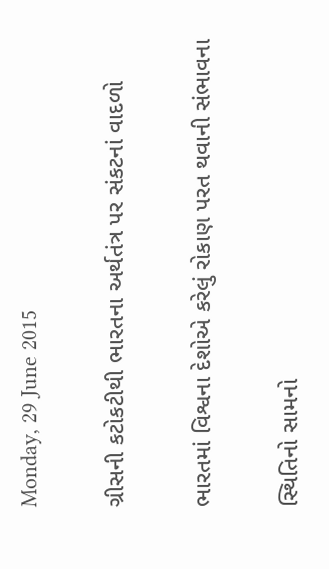Monday, 29 June 2015

ગ્રીસની કટોકટીથી ભારતના અર્થતંત્ર પર સંકટનાં વાદળો

ભારતમાં વિશ્વના દેશોએ કરેલું રોકાણ પરત થવાની સંભાવના

સ્થિતિનો સામનો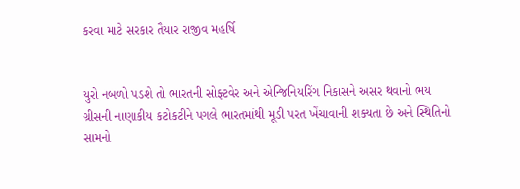કરવા માટે સરકાર તૈયાર રાજીવ મહર્ષિ


યુરો નબળો પડશે તો ભારતની સોફ્ટવેર અને એન્જિનિયરિંગ નિકાસને અસર થવાનો ભય
ગ્રીસની નાણાકીય કટોકટીને પગલે ભારતમાંથી મૂડી પરત ખેંચાવાની શક્યતા છે અને સ્થિતિનો સામનો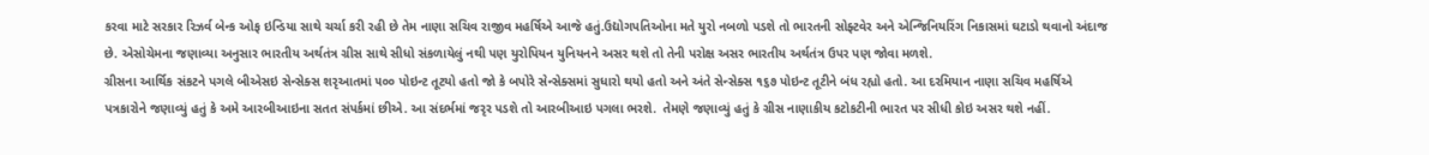કરવા માટે સરકાર રિઝર્વ બેન્ક ઓફ ઇન્ડિયા સાથે ચર્ચા કરી રહી છે તેમ નાણા સચિવ રાજીવ મહર્ષિએ આજે હતું.ઉદ્યોગપતિઓના મતે યુરો નબળો પડશે તો ભારતની સોફ્ટવેર અને એન્જિનિયરિંગ નિકાસમાં ઘટાડો થવાનો અંદાજ છે. એસોચેમના જણાવ્યા અનુસાર ભારતીય અર્થતંત્ર ગ્રીસ સાથે સીધો સંકળાયેલું નથી પણ યુરોપિયન યુનિયનને અસર થશે તો તેની પરોક્ષ અસર ભારતીય અર્થતંત્ર ઉપર પણ જોવા મળશે.
ગ્રીસના આર્થિક સંકટને પગલે બીએસઇ સેન્સેક્સ શરૃઆતમાં ૫૦૦ પોઇન્ટ તૂટયો હતો જો કે બપોરે સેન્સેક્સમાં સુધારો થયો હતો અને અંતે સેન્સેક્સ ૧૬૭ પોઇન્ટ તૂટીને બંધ રહ્યો હતો. આ દરમિયાન નાણા સચિવ મહર્ષિએ પત્રકારોને જણાવ્યું હતું કે અમે આરબીઆઇના સતત સંપર્કમાં છીએ. આ સંદર્ભમાં જરૃર પડશે તો આરબીઆઇ પગલા ભરશે.  તેમણે જણાવ્યું હતું કે ગ્રીસ નાણાકીય કટોકટીની ભારત પર સીધી કોઇ અસર થશે નહીં.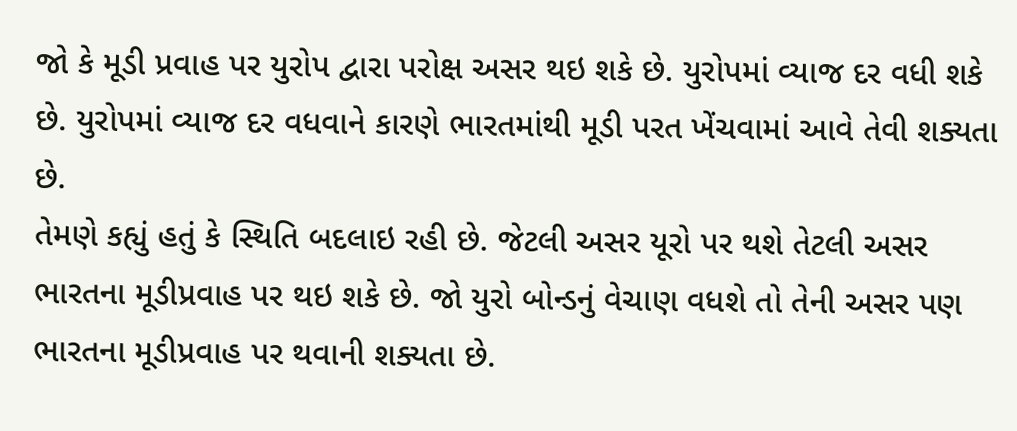જો કે મૂડી પ્રવાહ પર યુરોપ દ્વારા પરોક્ષ અસર થઇ શકે છે. યુરોપમાં વ્યાજ દર વધી શકે છે. યુરોપમાં વ્યાજ દર વધવાને કારણે ભારતમાંથી મૂડી પરત ખેંચવામાં આવે તેવી શક્યતા છે.
તેમણે કહ્યું હતું કે સ્થિતિ બદલાઇ રહી છે. જેટલી અસર યૂરો પર થશે તેટલી અસર ભારતના મૂડીપ્રવાહ પર થઇ શકે છે. જો યુરો બોન્ડનું વેચાણ વધશે તો તેની અસર પણ ભારતના મૂડીપ્રવાહ પર થવાની શક્યતા છે.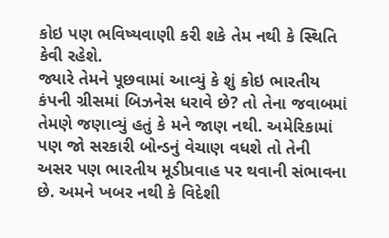કોઇ પણ ભવિષ્યવાણી કરી શકે તેમ નથી કે સ્થિતિ કેવી રહેશે.
જ્યારે તેમને પૂછવામાં આવ્યું કે શું કોઇ ભારતીય કંપની ગ્રીસમાં બિઝનેસ ધરાવે છે? તો તેના જવાબમાં તેમણે જણાવ્યું હતું કે મને જાણ નથી. અમેરિકામાં પણ જો સરકારી બોન્ડનું વેચાણ વધશે તો તેની અસર પણ ભારતીય મૂડીપ્રવાહ પર થવાની સંભાવના છે. અમને ખબર નથી કે વિદેશી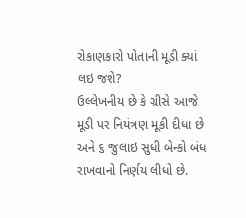રોકાણકારો પોતાની મૂડી ક્યાં લઇ જશે?
ઉલ્લેખનીય છે કે ગ્રીસે આજે મૂડી પર નિયંત્રણ મૂકી દીધા છે અને ૬ જુલાઇ સુધી બેન્કો બંધ રાખવાનો નિર્ણય લીધો છે.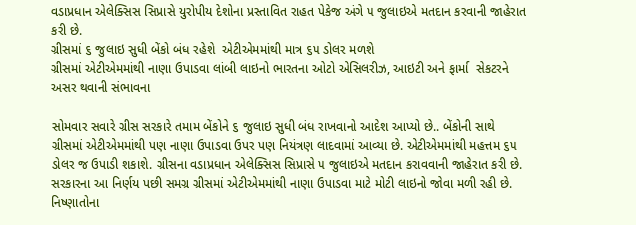વડાપ્રધાન એલેક્સિસ સિપ્રાસે યુરોપીય દેશોના પ્રસ્તાવિત રાહત પેકેજ અંગે ૫ જુલાઇએ મતદાન કરવાની જાહેરાત કરી છે.
ગ્રીસમાં ૬ જુલાઇ સુધી બેંકો બંધ રહેશે  એટીએમમાંથી માત્ર ૬૫ ડોલર મળશે
ગ્રીસમાં એટીએમમાંથી નાણા ઉપાડવા લાંબી લાઇનો ભારતના ઓટો એસિલરીઝ, આઇટી અને ફાર્મા  સેકટરને અસર થવાની સંભાવના

સોમવાર સવારે ગ્રીસ સરકારે તમામ બેંકોને ૬ જુલાઇ સુધી બંધ રાખવાનો આદેશ આપ્યો છે.. બેંકોની સાથે ગ્રીસમાં એટીએમમાંથી પણ નાણા ઉપાડવા ઉપર પણ નિયંત્રણ લાદવામાં આવ્યા છે. એટીએમમાંથી મહત્તમ ૬૫ ડોલર જ ઉપાડી શકાશે. ગ્રીસના વડાપ્રધાન એલેક્સિસ સિપ્રાસે ૫ જુલાઇએ મતદાન કરાવવાની જાહેરાત કરી છે. સરકારના આ નિર્ણય પછી સમગ્ર ગ્રીસમાં એટીએમમાંથી નાણા ઉપાડવા માટે મોટી લાઇનો જોવા મળી રહી છે.  નિષ્ણાતોના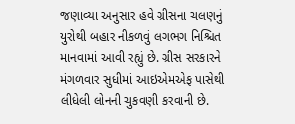જણાવ્યા અનુસાર હવે ગ્રીસના ચલણનું યુરોથી બહાર નીકળવું લગભગ નિશ્ચિત માનવામાં આવી રહ્યું છે. ગ્રીસ સરકારને મંગળવાર સુધીમાં આઇએમએફ પાસેથી લીધેલી લોનની ચુકવણી કરવાની છે.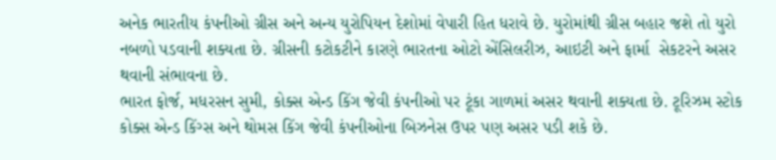અનેક ભારતીય કંપનીઓ ગ્રીસ અને અન્ય યુરોપિયન દેશોમાં વેપારી હિત ધરાવે છે. યુરોમાંથી ગ્રીસ બહાર જશે તો યુરો નબળો પડવાની શક્યતા છે. ગ્રીસની કટોકટીને કારણે ભારતના ઓટો એંસિલરીઝ, આઇટી અને ફાર્મા  સેકટરને અસર થવાની સંભાવના છે.
ભારત ફોર્જ, મધરસન સુમી, કોક્સ એન્ડ કિંગ જેવી કંપનીઓ પર ટૂંકા ગાળમાં અસર થવાની શક્યતા છે. ટૂરિઝમ સ્ટોક કોક્સ એન્ડ કિંગ્સ અને થોમસ કિંગ જેવી કંપનીઓના બિઝનેસ ઉપર પણ અસર પડી શકે છે.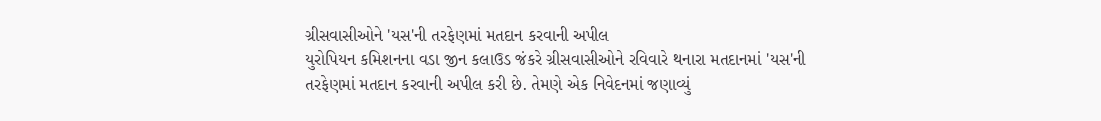ગ્રીસવાસીઓને 'યસ'ની તરફેણમાં મતદાન કરવાની અપીલ
યુરોપિયન કમિશનના વડા જીન કલાઉડ જંકરે ગ્રીસવાસીઓને રવિવારે થનારા મતદાનમાં 'યસ'ની તરફેણમાં મતદાન કરવાની અપીલ કરી છે. તેમણે એક નિવેદનમાં જણાવ્યું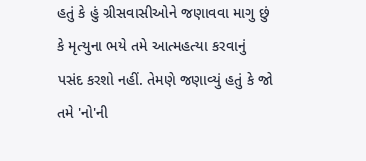હતું કે હું ગ્રીસવાસીઓને જણાવવા માગુ છું કે મૃત્યુના ભયે તમે આત્મહત્યા કરવાનું પસંદ કરશો નહીં. તેમણે જણાવ્યું હતું કે જો તમે 'નો'ની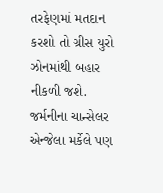તરફેણમાં મતદાન કરશો તો ગ્રીસ યુરો ઝોનમાંથી બહાર નીકળી જશે. જર્મનીના ચાન્સેલર એન્જેલા મર્કેલે પણ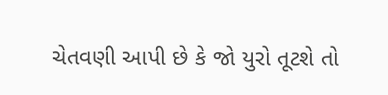ચેતવણી આપી છે કે જો યુરો તૂટશે તો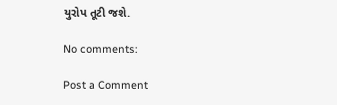યુરોપ તૂટી જશે.

No comments:

Post a Comment